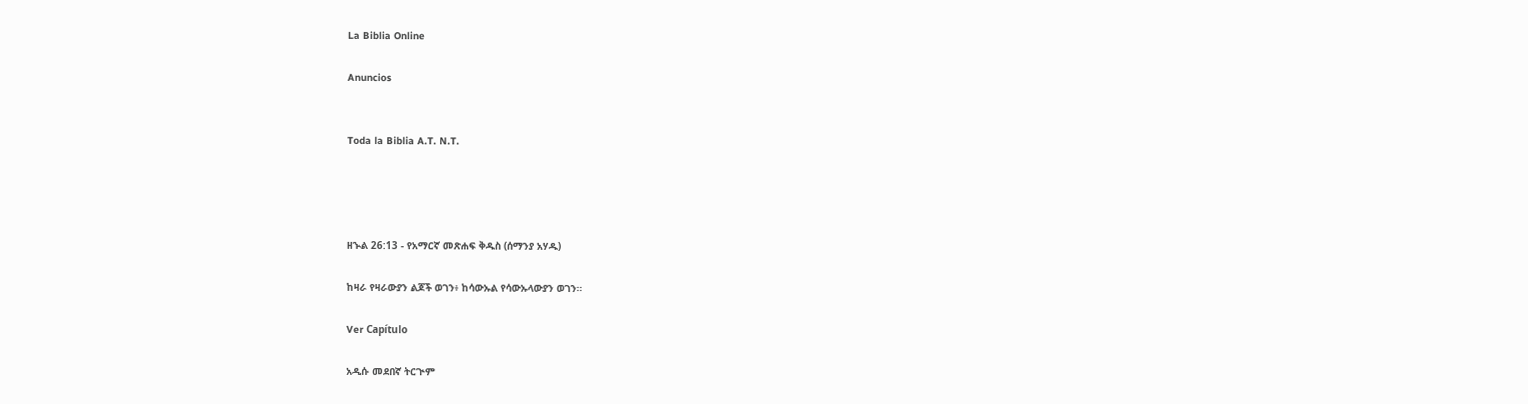La Biblia Online

Anuncios


Toda la Biblia A.T. N.T.




ዘኍል 26:13 - የአማርኛ መጽሐፍ ቅዱስ (ሰማንያ አሃዱ)

ከዛራ የዛራውያን ልጆች ወገን፥ ከሳውኡል የሳውኡላውያን ወገን።

Ver Capítulo

አዲሱ መደበኛ ትርጒም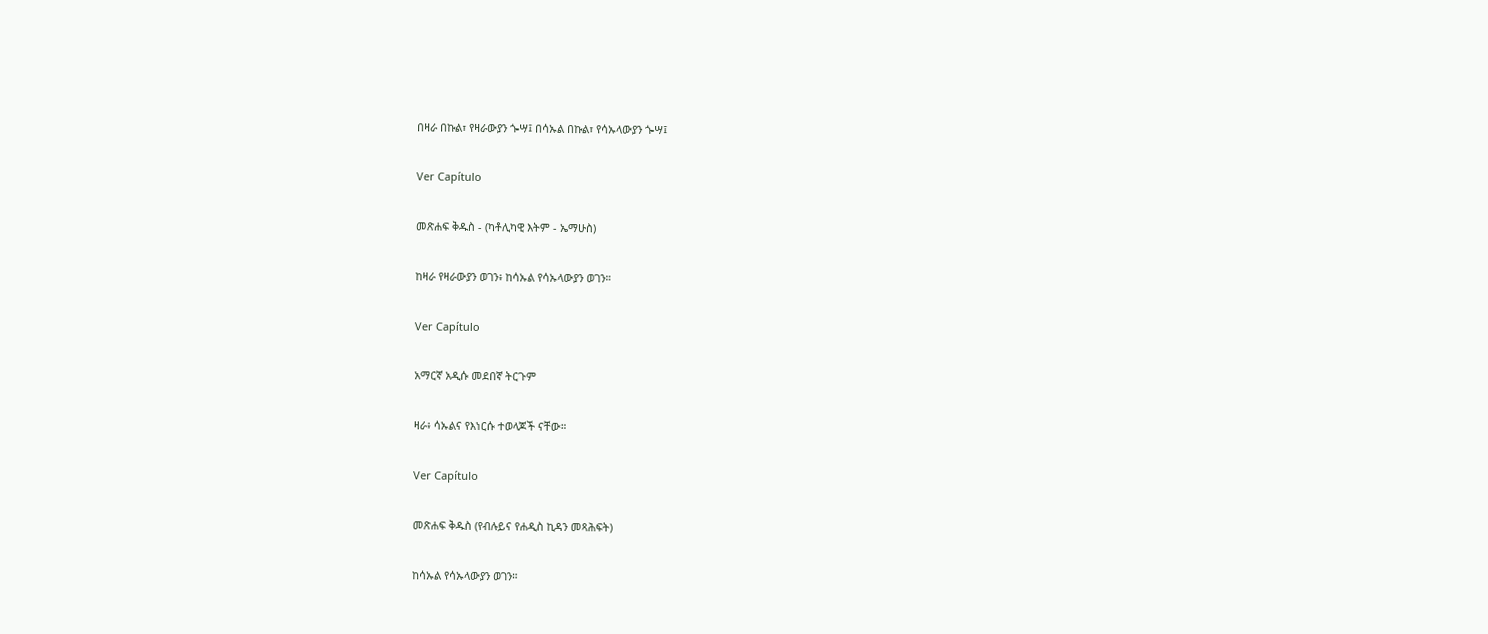በዛራ በኩል፣ የዛራውያን ጐሣ፤ በሳኡል በኩል፣ የሳኡላውያን ጐሣ፤

Ver Capítulo

መጽሐፍ ቅዱስ - (ካቶሊካዊ እትም - ኤማሁስ)

ከዛራ የዛራውያን ወገን፥ ከሳኡል የሳኡላውያን ወገን።

Ver Capítulo

አማርኛ አዲሱ መደበኛ ትርጉም

ዛራ፥ ሳኡልና የእነርሱ ተወላጆች ናቸው።

Ver Capítulo

መጽሐፍ ቅዱስ (የብሉይና የሐዲስ ኪዳን መጻሕፍት)

ከሳኡል የሳኡላውያን ወገን።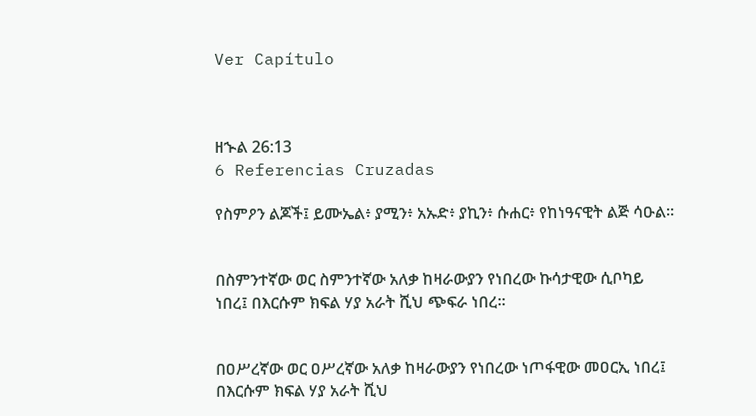Ver Capítulo



ዘኍል 26:13
6 Referencias Cruzadas

የስምዖን ልጆች፤ ይሙኤል፥ ያሚን፥ አኡድ፥ ያኪን፥ ሱሐር፥ የከነዓናዊት ልጅ ሳዑል።


በስምንተኛው ወር ስምንተኛው አለቃ ከዛራውያን የነበረው ኩሳታዊው ሲቦካይ ነበረ፤ በእርሱም ክፍል ሃያ አራት ሺህ ጭፍራ ነበረ።


በዐሥረኛው ወር ዐሥረኛው አለቃ ከዛራውያን የነበረው ነጦፋዊው መዐርኢ ነበረ፤ በእርሱም ክፍል ሃያ አራት ሺህ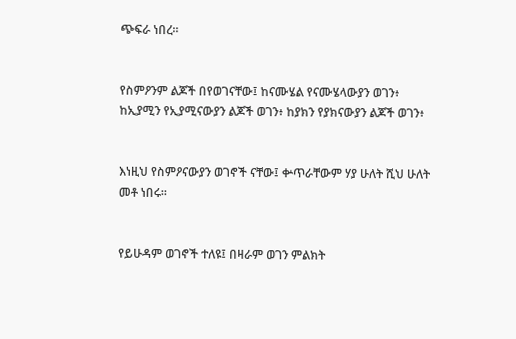ጭፍራ ነበረ።


የስምዖንም ልጆች በየወገናቸው፤ ከናሙሄል የናሙሄላውያን ወገን፥ ከኢያሚን የኢያሚናውያን ልጆች ወገን፥ ከያክን የያክናውያን ልጆች ወገን፥


እነዚህ የስምዖናውያን ወገኖች ናቸው፤ ቍጥራቸውም ሃያ ሁለት ሺህ ሁለት መቶ ነበሩ።


የይሁዳም ወገኖች ተለዩ፤ በዛራም ወገን ምልክት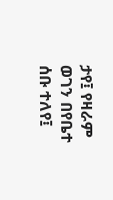ታየ፤ የዛራም ወገን በየቤተ ሰቡ ተለየ፤